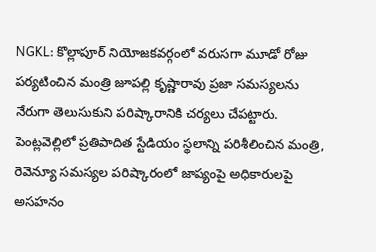NGKL: కొల్లాపూర్ నియోజకవర్గంలో వరుసగా మూడో రోజు పర్యటించిన మంత్రి జూపల్లి కృష్ణారావు ప్రజా సమస్యలను నేరుగా తెలుసుకుని పరిష్కారానికి చర్యలు చేపట్టారు. పెంట్లవెల్లిలో ప్రతిపాదిత స్టేడియం స్థలాన్ని పరిశీలించిన మంత్రి, రెవెన్యూ సమస్యల పరిష్కారంలో జాప్యంపై అధికారులపై అసహనం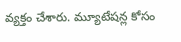వ్యక్తం చేశారు. మ్యూటేషన్ల కోసం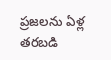ప్రజలను ఏళ్ల తరబడి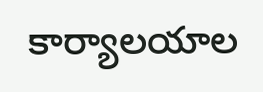కార్యాలయాల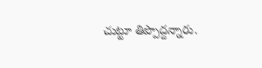చుట్టూ తిప్పొద్దన్నారు.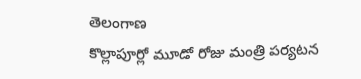తెలంగాణ
కొల్లాపూర్లో మూడో రోజు మంత్రి పర్యటన